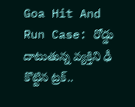Goa Hit And Run Case: రోడ్డు దాటుతున్న వ్యక్తిని ఢీ కొట్టిన ట్రక్..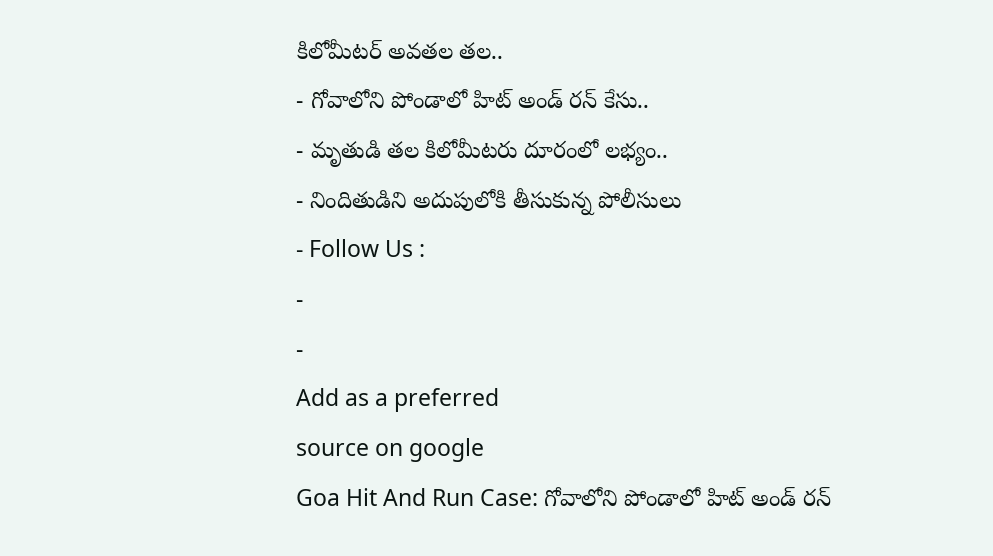కిలోమీటర్ అవతల తల..
- గోవాలోని పోండాలో హిట్ అండ్ రన్ కేసు..
- మృతుడి తల కిలోమీటరు దూరంలో లభ్యం..
- నిందితుడిని అదుపులోకి తీసుకున్న పోలీసులు
- Follow Us :
-
-
Add as a preferred
source on google
Goa Hit And Run Case: గోవాలోని పోండాలో హిట్ అండ్ రన్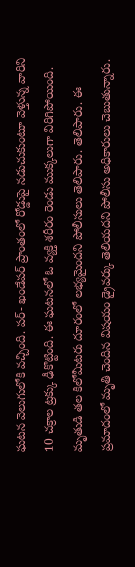ఘటన వెలుగులోకి వచ్చింది. పర్- ఖండేపర్ ప్రాంతంలో రోడ్డుపై నడుచుకుంటూ వెళ్తున్న వారిని 10 చక్రాల ట్రక్కు ఢీకొట్టింది. ఈ ఘటనలో ఓ వ్యక్తి శరీరం రెండు ముక్కలుగా విరిగిపోయింది. మృతుడి తల కిలోమీటరు దూరంలో లభ్యమైందని పోలీసులు తెలిపారు. తెలిపారు. ఈ ప్రమాదంలో మృతి చెందిన విషయం డ్రైవర్కు తెలియదని పోలీసు అధికారులు చెబుతున్నారు.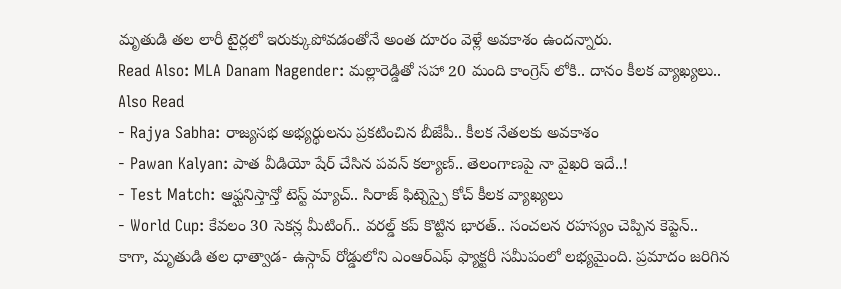మృతుడి తల లారీ టైర్లలో ఇరుక్కుపోవడంతోనే అంత దూరం వెళ్లే అవకాశం ఉందన్నారు.
Read Also: MLA Danam Nagender: మల్లారెడ్డితో సహా 20 మంది కాంగ్రెస్ లోకి.. దానం కీలక వ్యాఖ్యలు..
Also Read
- Rajya Sabha: రాజ్యసభ అభ్యర్థులను ప్రకటించిన బీజేపీ.. కీలక నేతలకు అవకాశం
- Pawan Kalyan: పాత వీడియో షేర్ చేసిన పవన్ కల్యాణ్.. తెలంగాణపై నా వైఖరి ఇదే..!
- Test Match: ఆఫ్ఘనిస్తాన్తో టెస్ట్ మ్యాచ్.. సిరాజ్ ఫిట్నెస్పై కోచ్ కీలక వ్యాఖ్యలు
- World Cup: కేవలం 30 సెకన్ల మీటింగ్.. వరల్డ్ కప్ కొట్టిన భారత్.. సంచలన రహస్యం చెప్పిన కెప్టెన్..
కాగా, మృతుడి తల ధాత్వాడ- ఉస్గావ్ రోడ్డులోని ఎంఆర్ఎఫ్ ఫ్యాక్టరీ సమీపంలో లభ్యమైంది. ప్రమాదం జరిగిన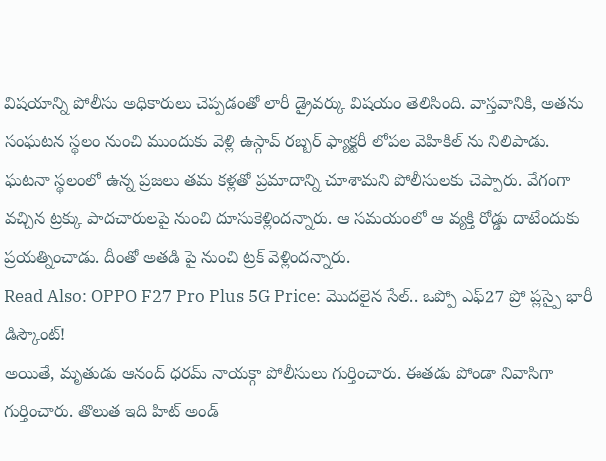విషయాన్ని పోలీసు అధికారులు చెప్పడంతో లారీ డ్రైవర్కు విషయం తెలిసింది. వాస్తవానికి, అతను సంఘటన స్థలం నుంచి ముందుకు వెళ్లి ఉస్గావ్ రబ్బర్ ఫ్యాక్టరీ లోపల వెహికిల్ ను నిలిపాడు. ఘటనా స్థలంలో ఉన్న ప్రజలు తమ కళ్లతో ప్రమాదాన్ని చూశామని పోలీసులకు చెప్పారు. వేగంగా వచ్చిన ట్రక్కు పాదచారులపై నుంచి దూసుకెళ్లిందన్నారు. ఆ సమయంలో ఆ వ్యక్తి రోడ్డు దాటేందుకు ప్రయత్నించాడు. దీంతో అతడి పై నుంచి ట్రక్ వెళ్లిందన్నారు.
Read Also: OPPO F27 Pro Plus 5G Price: మొదలైన సేల్.. ఒప్పో ఎఫ్27 ప్రో ప్లస్పై భారీ డిస్కౌంట్!
అయితే, మృతుడు ఆనంద్ ధరమ్ నాయక్గా పోలీసులు గుర్తించారు. ఈతడు పోండా నివాసిగా గుర్తించారు. తొలుత ఇది హిట్ అండ్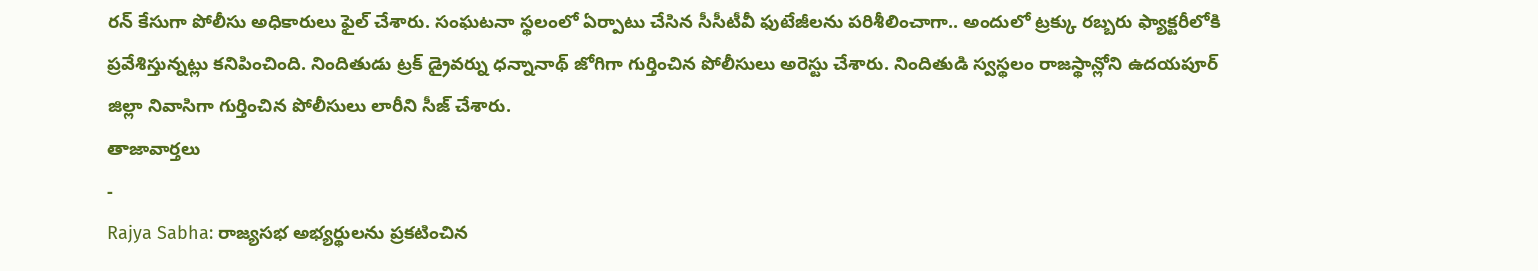రన్ కేసుగా పోలీసు అధికారులు ఫైల్ చేశారు. సంఘటనా స్థలంలో ఏర్పాటు చేసిన సీసీటీవీ ఫుటేజీలను పరిశీలించాగా.. అందులో ట్రక్కు రబ్బరు ఫ్యాక్టరీలోకి ప్రవేశిస్తున్నట్లు కనిపించింది. నిందితుడు ట్రక్ డ్రైవర్ను ధన్నానాథ్ జోగిగా గుర్తించిన పోలీసులు అరెస్టు చేశారు. నిందితుడి స్వస్థలం రాజస్థాన్లోని ఉదయపూర్ జిల్లా నివాసిగా గుర్తించిన పోలీసులు లారీని సీజ్ చేశారు.
తాజావార్తలు
-
Rajya Sabha: రాజ్యసభ అభ్యర్థులను ప్రకటించిన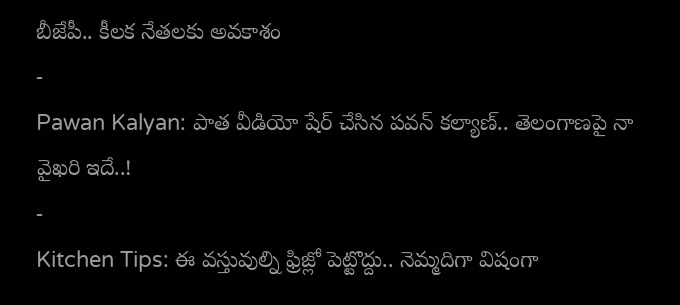బీజేపీ.. కీలక నేతలకు అవకాశం
-
Pawan Kalyan: పాత వీడియో షేర్ చేసిన పవన్ కల్యాణ్.. తెలంగాణపై నా వైఖరి ఇదే..!
-
Kitchen Tips: ఈ వస్తువుల్ని ఫ్రిజ్లో పెట్టొద్దు.. నెమ్మదిగా విషంగా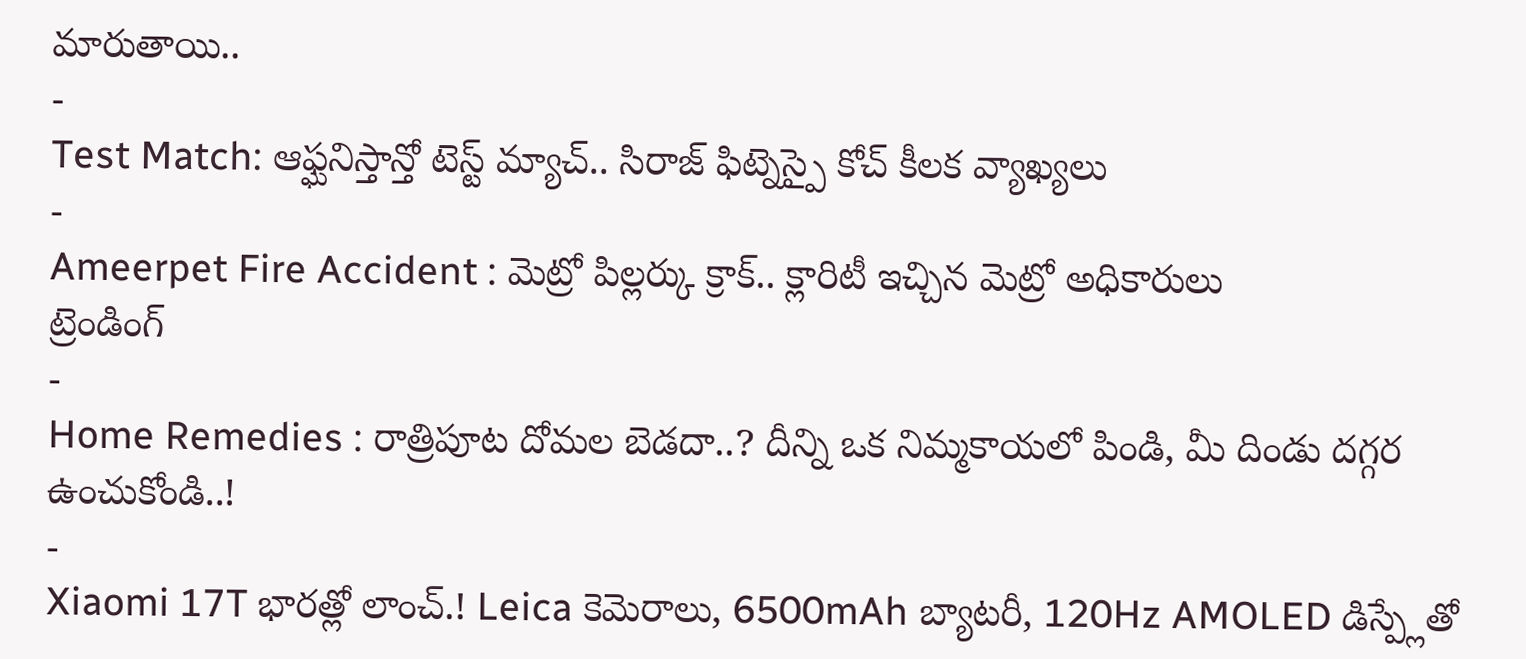మారుతాయి..
-
Test Match: ఆఫ్ఘనిస్తాన్తో టెస్ట్ మ్యాచ్.. సిరాజ్ ఫిట్నెస్పై కోచ్ కీలక వ్యాఖ్యలు
-
Ameerpet Fire Accident : మెట్రో పిల్లర్కు క్రాక్.. క్లారిటీ ఇచ్చిన మెట్రో అధికారులు
ట్రెండింగ్
-
Home Remedies : రాత్రిపూట దోమల బెడదా..? దీన్ని ఒక నిమ్మకాయలో పిండి, మీ దిండు దగ్గర ఉంచుకోండి..!
-
Xiaomi 17T భారత్లో లాంచ్.! Leica కెమెరాలు, 6500mAh బ్యాటరీ, 120Hz AMOLED డిస్ప్లేతో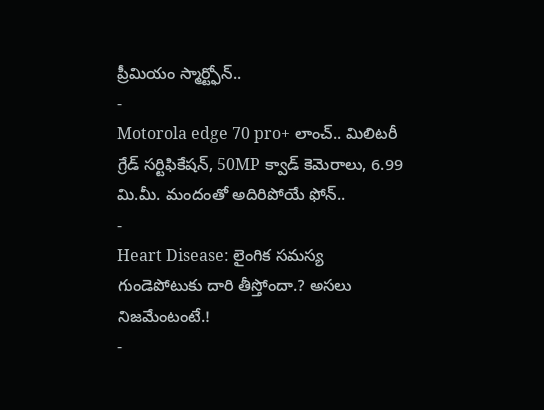ప్రీమియం స్మార్ట్ఫోన్..
-
Motorola edge 70 pro+ లాంచ్.. మిలిటరీ గ్రేడ్ సర్టిఫికేషన్, 50MP క్వాడ్ కెమెరాలు, 6.99 మి.మీ. మందంతో అదిరిపోయే ఫోన్..
-
Heart Disease: లైంగిక సమస్య గుండెపోటుకు దారి తీస్తోందా.? అసలు నిజమేంటంటే.!
-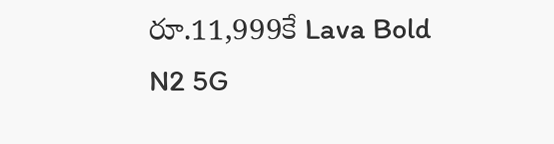రూ.11,999కే Lava Bold N2 5G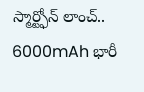స్మార్ట్ఫోన్ లాంచ్.. 6000mAh భారీ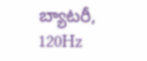బ్యాటరీ, 120Hz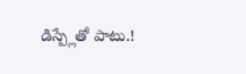డిస్ప్లేతో పాటు.!